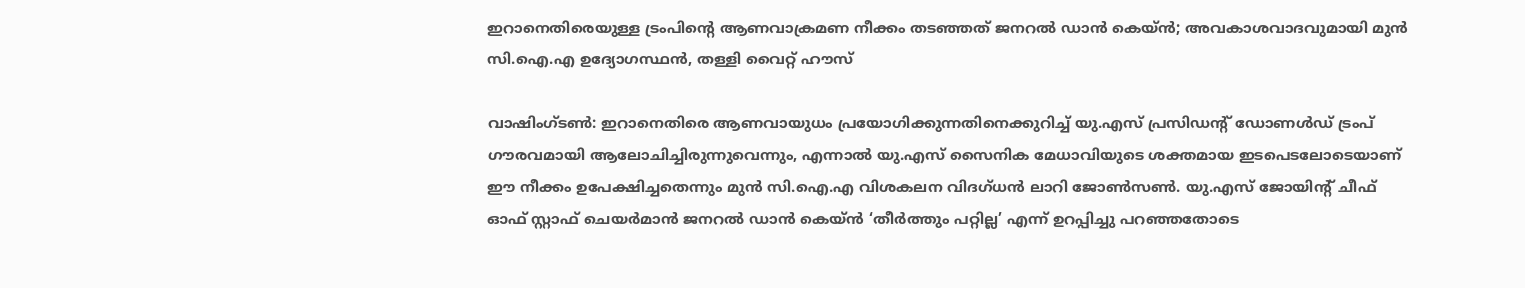ഇറാനെതിരെയുള്ള ട്രംപിൻ്റെ ആണവാക്രമണ നീക്കം തടഞ്ഞത് ജനറൽ ഡാൻ കെയ്ൻ; അവകാശവാദവുമായി മുൻ സി.ഐ.എ ഉദ്യോഗസ്ഥൻ, തള്ളി വൈറ്റ് ഹൗസ്

വാഷിംഗ്ടൺ: ഇറാനെതിരെ ആണവായുധം പ്രയോഗിക്കുന്നതിനെക്കുറിച്ച് യു.എസ് പ്രസിഡൻ്റ് ഡോണൾഡ് ട്രംപ് ഗൗരവമായി ആലോചിച്ചിരുന്നുവെന്നും, എന്നാൽ യു.എസ് സൈനിക മേധാവിയുടെ ശക്തമായ ഇടപെടലോടെയാണ് ഈ നീക്കം ഉപേക്ഷിച്ചതെന്നും മുൻ സി.ഐ.എ വിശകലന വിദഗ്ധൻ ലാറി ജോൺസൺ. യു.എസ് ജോയിൻ്റ് ചീഫ് ഓഫ് സ്റ്റാഫ് ചെയർമാൻ ജനറൽ ഡാൻ കെയ്ൻ ‘തീർത്തും പറ്റില്ല’ എന്ന് ഉറപ്പിച്ചു പറഞ്ഞതോടെ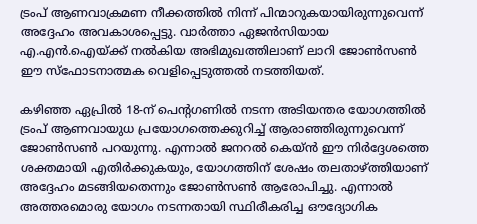ട്രംപ് ആണവാക്രമണ നീക്കത്തിൽ നിന്ന് പിന്മാറുകയായിരുന്നുവെന്ന് അദ്ദേഹം അവകാശപ്പെട്ടു. വാർത്താ ഏജൻസിയായ എ.എൻ.ഐയ്ക്ക് നൽകിയ അഭിമുഖത്തിലാണ് ലാറി ജോൺസൺ ഈ സ്ഫോടനാത്മക വെളിപ്പെടുത്തൽ നടത്തിയത്.

കഴിഞ്ഞ ഏപ്രിൽ 18-ന് പെൻ്റഗണിൽ നടന്ന അടിയന്തര യോഗത്തിൽ ട്രംപ് ആണവായുധ പ്രയോഗത്തെക്കുറിച്ച് ആരാഞ്ഞിരുന്നുവെന്ന് ജോൺസൺ പറയുന്നു. എന്നാൽ ജനറൽ കെയ്ൻ ഈ നിർദ്ദേശത്തെ ശക്തമായി എതിർക്കുകയും, യോഗത്തിന് ശേഷം തലതാഴ്ത്തിയാണ് അദ്ദേഹം മടങ്ങിയതെന്നും ജോൺസൺ ആരോപിച്ചു. എന്നാൽ അത്തരമൊരു യോഗം നടന്നതായി സ്ഥിരീകരിച്ച ഔദ്യോഗിക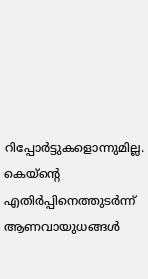റിപ്പോർട്ടുകളൊന്നുമില്ല. കെയ്‌ൻ്റെ എതിർപ്പിനെത്തുടർന്ന് ആണവായുധങ്ങൾ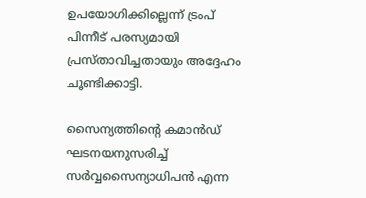ഉപയോഗിക്കില്ലെന്ന് ട്രംപ് പിന്നീട് പരസ്യമായി പ്രസ്താവിച്ചതായും അദ്ദേഹം ചൂണ്ടിക്കാട്ടി.

സൈന്യത്തിൻ്റെ കമാൻഡ് ഘടനയനുസരിച്ച് സർവ്വസൈന്യാധിപൻ എന്ന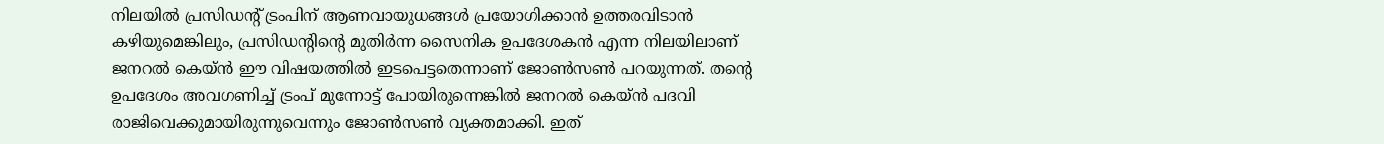നിലയിൽ പ്രസിഡൻ്റ് ട്രംപിന് ആണവായുധങ്ങൾ പ്രയോഗിക്കാൻ ഉത്തരവിടാൻ കഴിയുമെങ്കിലും, പ്രസിഡൻ്റിൻ്റെ മുതിർന്ന സൈനിക ഉപദേശകൻ എന്ന നിലയിലാണ് ജനറൽ കെയ്ൻ ഈ വിഷയത്തിൽ ഇടപെട്ടതെന്നാണ് ജോൺസൺ പറയുന്നത്. തൻ്റെ ഉപദേശം അവഗണിച്ച് ട്രംപ് മുന്നോട്ട് പോയിരുന്നെങ്കിൽ ജനറൽ കെയ്ൻ പദവി രാജിവെക്കുമായിരുന്നുവെന്നും ജോൺസൺ വ്യക്തമാക്കി. ഇത്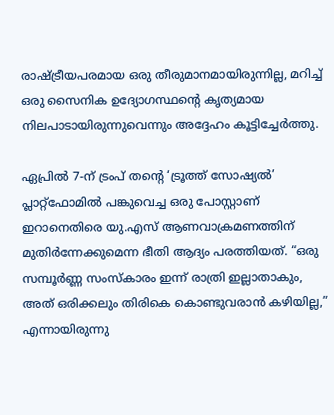രാഷ്ട്രീയപരമായ ഒരു തീരുമാനമായിരുന്നില്ല, മറിച്ച് ഒരു സൈനിക ഉദ്യോഗസ്ഥൻ്റെ കൃത്യമായ നിലപാടായിരുന്നുവെന്നും അദ്ദേഹം കൂട്ടിച്ചേർത്തു.

ഏപ്രിൽ 7-ന് ട്രംപ് തൻ്റെ ‘ട്രൂത്ത് സോഷ്യൽ’ പ്ലാറ്റ്‌ഫോമിൽ പങ്കുവെച്ച ഒരു പോസ്റ്റാണ് ഇറാനെതിരെ യു.എസ് ആണവാക്രമണത്തിന് മുതിർന്നേക്കുമെന്ന ഭീതി ആദ്യം പരത്തിയത്. “ഒരു സമ്പൂർണ്ണ സംസ്കാരം ഇന്ന് രാത്രി ഇല്ലാതാകും, അത് ഒരിക്കലും തിരികെ കൊണ്ടുവരാൻ കഴിയില്ല,” എന്നായിരുന്നു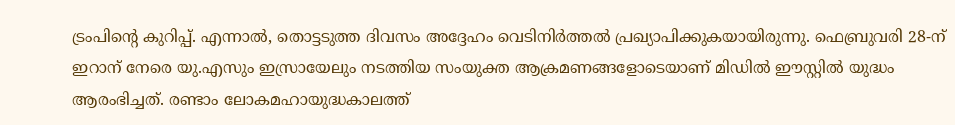ട്രംപിൻ്റെ കുറിപ്പ്. എന്നാൽ, തൊട്ടടുത്ത ദിവസം അദ്ദേഹം വെടിനിർത്തൽ പ്രഖ്യാപിക്കുകയായിരുന്നു. ഫെബ്രുവരി 28-ന് ഇറാന് നേരെ യു.എസും ഇസ്രായേലും നടത്തിയ സംയുക്ത ആക്രമണങ്ങളോടെയാണ് മിഡിൽ ഈസ്റ്റിൽ യുദ്ധം ആരംഭിച്ചത്. രണ്ടാം ലോകമഹായുദ്ധകാലത്ത്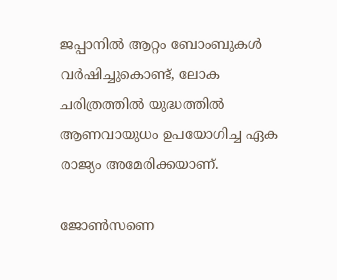ജപ്പാനിൽ ആറ്റം ബോംബുകൾ വർഷിച്ചുകൊണ്ട്, ലോക ചരിത്രത്തിൽ യുദ്ധത്തിൽ ആണവായുധം ഉപയോഗിച്ച ഏക രാജ്യം അമേരിക്കയാണ്.

ജോൺസണെ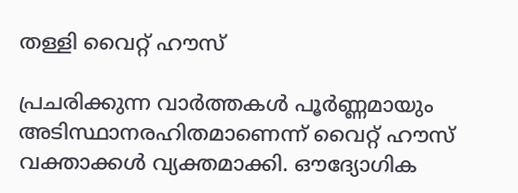തള്ളി വൈറ്റ് ഹൗസ്

പ്രചരിക്കുന്ന വാർത്തകൾ പൂർണ്ണമായും അടിസ്ഥാനരഹിതമാണെന്ന് വൈറ്റ് ഹൗസ് വക്താക്കൾ വ്യക്തമാക്കി. ഔദ്യോഗിക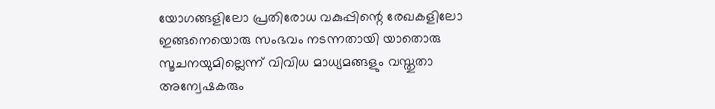യോഗങ്ങളിലോ പ്രതിരോധ വകുപ്പിന്റെ രേഖകളിലോ ഇങ്ങനെയൊരു സംഭവം നടന്നതായി യാതൊരു സൂചനയുമില്ലെന്ന് വിവിധ മാധ്യമങ്ങളും വസ്തുതാ അന്വേഷകരും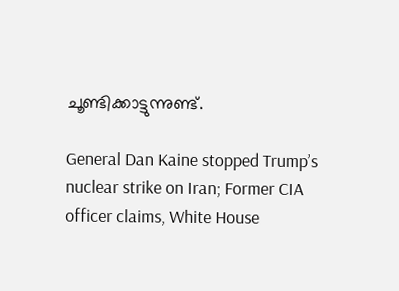ചൂണ്ടിക്കാട്ടുന്നുണ്ട്.

General Dan Kaine stopped Trump’s nuclear strike on Iran; Former CIA officer claims, White House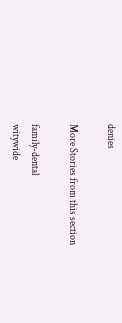denies

More Stories from this section

family-dental
witywide